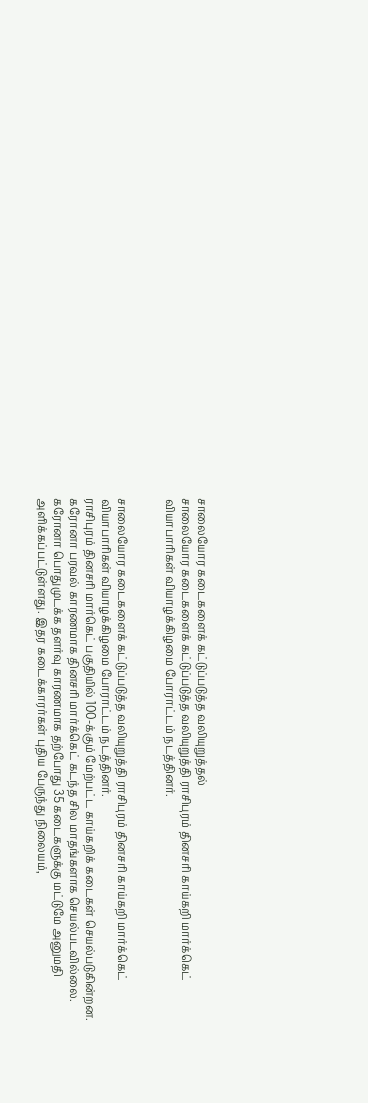சாலையோர கடைகளைக் கட்டுப்படுத்த வலியுறுத்தல்
சாலையோர கடைகளைக் கட்டுப்படுத்த வலியுறுத்தி ராசிபுரம் தினசரி காய்கறி மார்க்கெட் வியாபாரிகள் வியாழக்கிழமை போராட்டம் நடத்தினர்.


சாலையோர கடைகளைக் கட்டுப்படுத்த வலியுறுத்தி ராசிபுரம் தினசரி காய்கறி மார்க்கெட் வியாபாரிகள் வியாழக்கிழமை போராட்டம் நடத்தினர்.
ராசிபுரம் தினசரி மார்கெட் பகுதியில் 100-க்கும் மேற்பட்ட காய்கறிக் கடைகள் செயல்படுகின்றன. கரோனா பரவல் காரணமாக தினசரி மார்க்கெட் கடந்த சில மாதங்களாக செயல்படவில்லை. கரோனா பொதுமுடக்க தளர்வு காரணமாக தற்போது 35 கடைகளுக்கு மட்டுமே அனுமதி அளிக்கப்பட்டுள்ளது. இதர கடைக்காரர்கள் புதிய பேருந்து நிலையம்,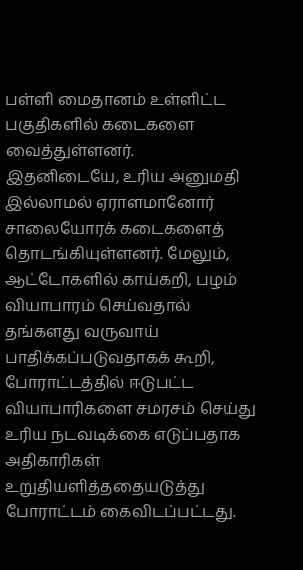பள்ளி மைதானம் உள்ளிட்ட பகுதிகளில் கடைகளை வைத்துள்ளனர்.
இதனிடையே, உரிய அனுமதி இல்லாமல் ஏராளமானோர் சாலையோரக் கடைகளைத் தொடங்கியுள்ளனர். மேலும், ஆட்டோகளில் காய்கறி, பழம் வியாபாரம் செய்வதால் தங்களது வருவாய் பாதிக்கப்படுவதாகக் கூறி, போராட்டத்தில் ஈடுபட்ட வியாபாரிகளை சமரசம் செய்து உரிய நடவடிக்கை எடுப்பதாக அதிகாரிகள் உறுதியளித்ததையடுத்து போராட்டம் கைவிடப்பட்டது.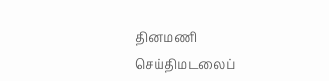தினமணி செய்திமடலைப்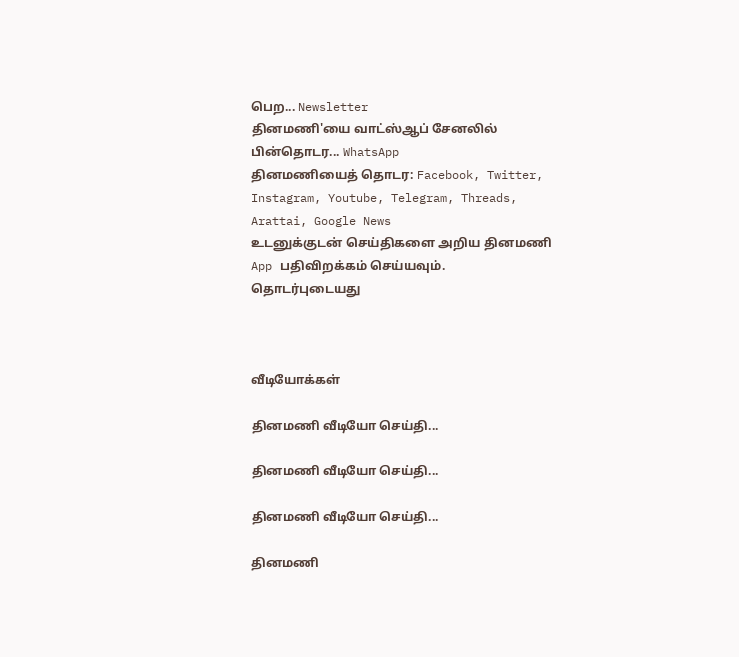பெற... Newsletter
தினமணி'யை வாட்ஸ்ஆப் சேனலில் பின்தொடர... WhatsApp
தினமணியைத் தொடர: Facebook, Twitter, Instagram, Youtube, Telegram, Threads, Arattai, Google News
உடனுக்குடன் செய்திகளை அறிய தினமணி App பதிவிறக்கம் செய்யவும்.
தொடர்புடையது



வீடியோக்கள்

தினமணி வீடியோ செய்தி...

தினமணி வீடியோ செய்தி...

தினமணி வீடியோ செய்தி...

தினமணி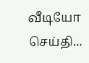வீடியோ செய்தி...